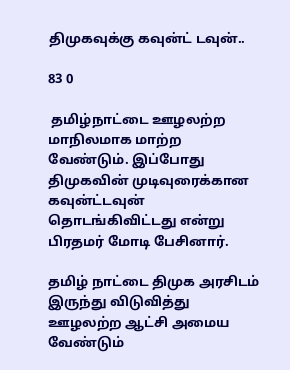திமுகவுக்கு கவுன்ட் டவுன்..

83 0

 தமிழ்நாட்டை ஊழலற்ற மாநிலமாக மாற்ற வேண்டும். இப்போது திமுகவின் முடிவுரைக்கான கவுன்ட்டவுன் தொடங்கிவிட்டது என்று பிரதமர் மோடி பேசினார்.

தமிழ் நாட்டை திமுக அரசிடம் இருந்து விடுவித்து ஊழலற்ற ஆட்சி அமைய வேண்டும்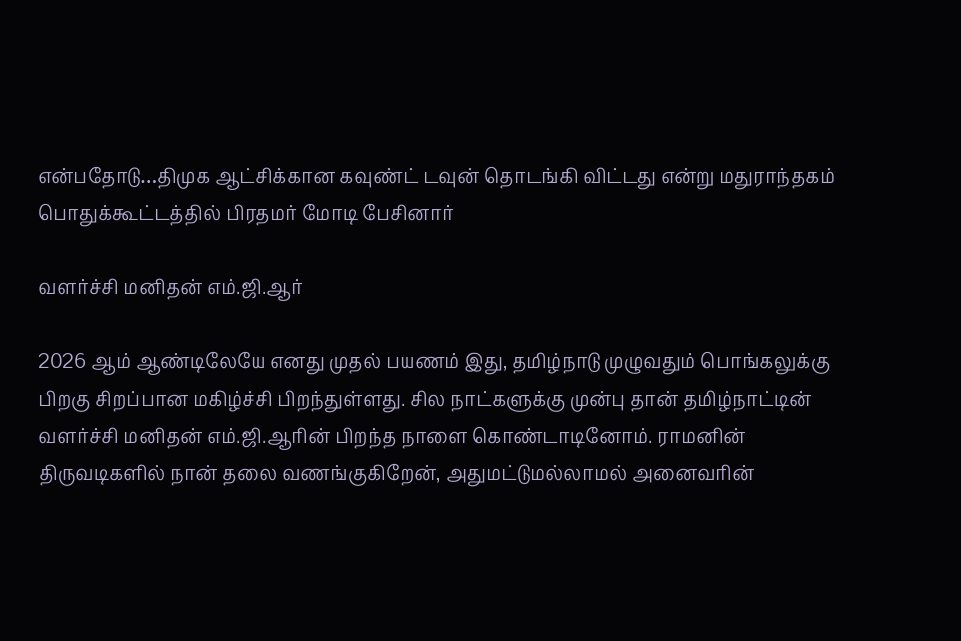என்பதோடு…திமுக ஆட்சிக்கான கவுண்ட் டவுன் தொடங்கி விட்டது என்று மதுராந்தகம் பொதுக்கூட்டத்தில் பிரதமர் மோடி பேசினார்

வளர்ச்சி மனிதன் எம்.ஜி.ஆர்

2026 ஆம் ஆண்டிலேயே எனது முதல் பயணம் இது, தமிழ்நாடு முழுவதும் பொங்கலுக்கு பிறகு சிறப்பான மகிழ்ச்சி பிறந்துள்ளது. சில நாட்களுக்கு முன்பு தான் தமிழ்நாட்டின் வளர்ச்சி மனிதன் எம்.ஜி.ஆரின் பிறந்த நாளை கொண்டாடினோம். ராமனின் திருவடிகளில் நான் தலை வணங்குகிறேன், அதுமட்டுமல்லாமல் அனைவரின்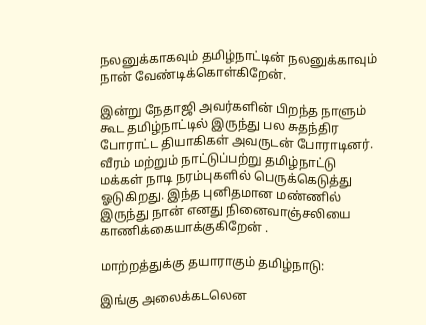நலனுக்காகவும் தமிழ்நாட்டின் நலனுக்காவும் நான் வேண்டிக்கொள்கிறேன்.

இன்று நேதாஜி அவர்களின் பிறந்த நாளும் கூட தமிழ்நாட்டில் இருந்து பல சுதந்திர போராட்ட தியாகிகள் அவருடன் போராடினர். வீரம் மற்றும் நாட்டுப்பற்று தமிழ்நாட்டு மக்கள் நாடி நரம்புகளில் பெருக்கெடுத்து ஓடுகிறது. இந்த புனிதமான மண்ணில் இருந்து நான் எனது நினைவாஞ்சலியை காணிக்கையாக்குகிறேன் .

மாற்றத்துக்கு தயாராகும் தமிழ்நாடு:

இங்கு அலைக்கடலென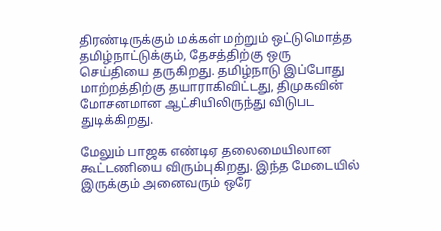திரண்டிருக்கும் மக்கள் மற்றும் ஒட்டுமொத்த தமிழ்நாட்டுக்கும், தேசத்திற்கு ஒரு செய்தியை தருகிறது. தமிழ்நாடு இப்போது மாற்றத்திற்கு தயாராகிவிட்டது, திமுகவின் மோசனமான ஆட்சியிலிருந்து விடுபட துடிக்கிறது.

மேலும் பாஜக எண்டிஏ தலைமையிலான கூட்டணியை விரும்புகிறது. இந்த மேடையில் இருக்கும் அனைவரும் ஒரே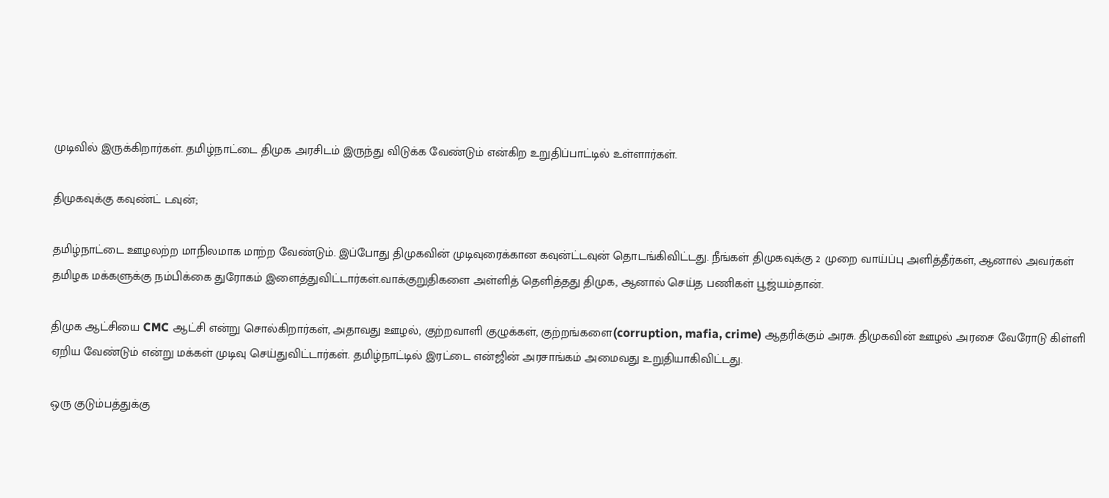முடிவில் இருக்கிறார்கள். தமிழ்நாட்டை திமுக அரசிடம் இருந்து விடுக்க வேண்டும் என்கிற உறுதிப்பாட்டில் உள்ளார்கள்.

திமுகவுக்கு கவுண்ட் டவுன்;

தமிழ்நாட்டை ஊழலற்ற மாநிலமாக மாற்ற வேண்டும். இப்போது திமுகவின் முடிவுரைக்கான கவுன்ட்டவுன் தொடங்கிவிட்டது. நீங்கள் திமுகவுக்கு 2 முறை வாய்ப்பு அளித்தீர்கள், ஆனால் அவர்கள் தமிழக மக்களுக்கு நம்பிக்கை துரோகம் இளைத்துவிட்டார்கள்.வாக்குறுதிகளை அள்ளித் தெளித்தது திமுக, ஆனால் செய்த பணிகள் பூஜ்யம்தான்.

திமுக ஆட்சியை CMC ஆட்சி என்று சொல்கிறார்கள், அதாவது ஊழல், குற்றவாளி குழுக்கள், குற்றங்களை(corruption, mafia, crime) ஆதரிக்கும் அரசு. திமுகவின் ஊழல் அரசை வேரோடு கிள்ளி ஏறிய வேண்டும் என்று மக்கள் முடிவு செய்துவிட்டார்கள். தமிழ்நாட்டில் இரட்டை என்ஜின் அரசாங்கம் அமைவது உறுதியாகிவிட்டது.

ஒரு குடும்பத்துக்கு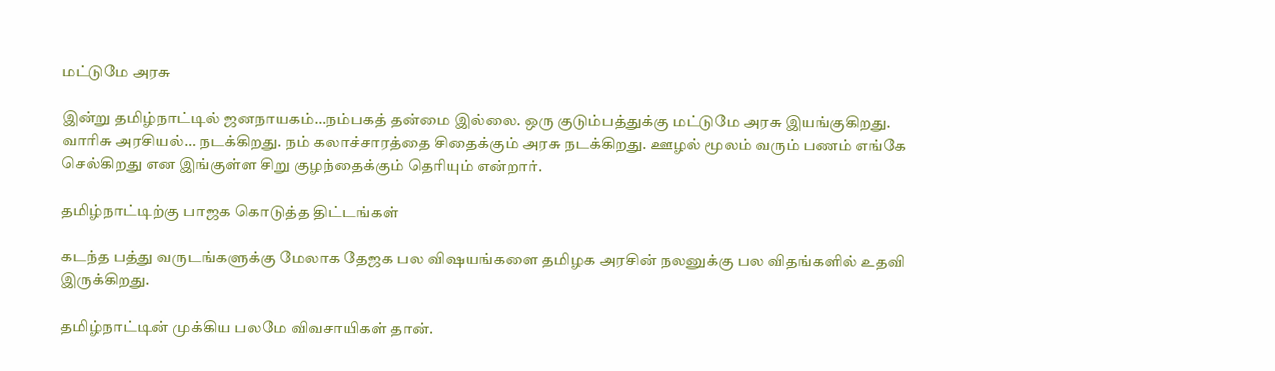மட்டுமே அரசு

இன்று தமிழ்நாட்டில் ஜனநாயகம்…நம்பகத் தன்மை இல்லை. ஒரு குடும்பத்துக்கு மட்டுமே அரசு இயங்குகிறது. வாரிசு அரசியல்… நடக்கிறது. நம் கலாச்சாரத்தை சிதைக்கும் அரசு நடக்கிறது. ஊழல் மூலம் வரும் பணம் எங்கே செல்கிறது என இங்குள்ள சிறு குழந்தைக்கும் தெரியும் என்றார்.

தமிழ்நாட்டிற்கு பாஜக கொடுத்த திட்டங்கள்

கடந்த பத்து வருடங்களுக்கு மேலாக தேஜக பல விஷயங்களை தமிழக அரசின் நலனுக்கு பல விதங்களில் உதவி இருக்கிறது.

தமிழ்நாட்டின் முக்கிய பலமே விவசாயிகள் தான்.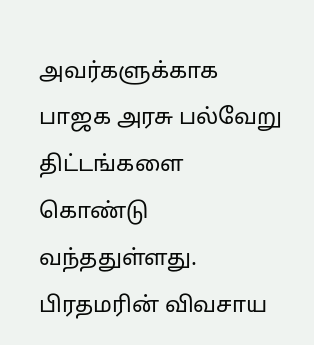அவர்களுக்காக பாஜக அரசு பல்வேறு திட்டங்களை கொண்டு வந்ததுள்ளது. பிரதமரின் விவசாய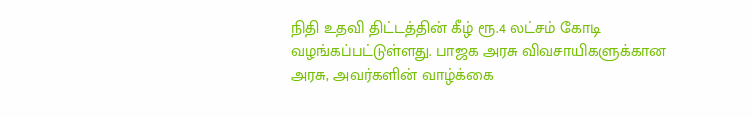நிதி உதவி திட்டத்தின் கீழ் ரூ.4 லட்சம் கோடி வழங்கப்பட்டுள்ளது. பாஜக அரசு விவசாயிகளுக்கான அரசு, அவர்களின் வாழ்க்கை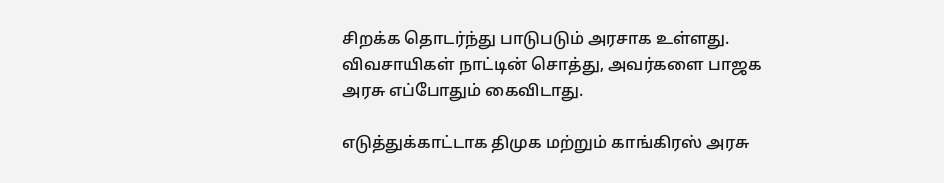சிறக்க தொடர்ந்து பாடுபடும் அரசாக உள்ளது. விவசாயிகள் நாட்டின் சொத்து, அவர்களை பாஜக அரசு எப்போதும் கைவிடாது.

எடுத்துக்காட்டாக திமுக மற்றும் காங்கிரஸ் அரசு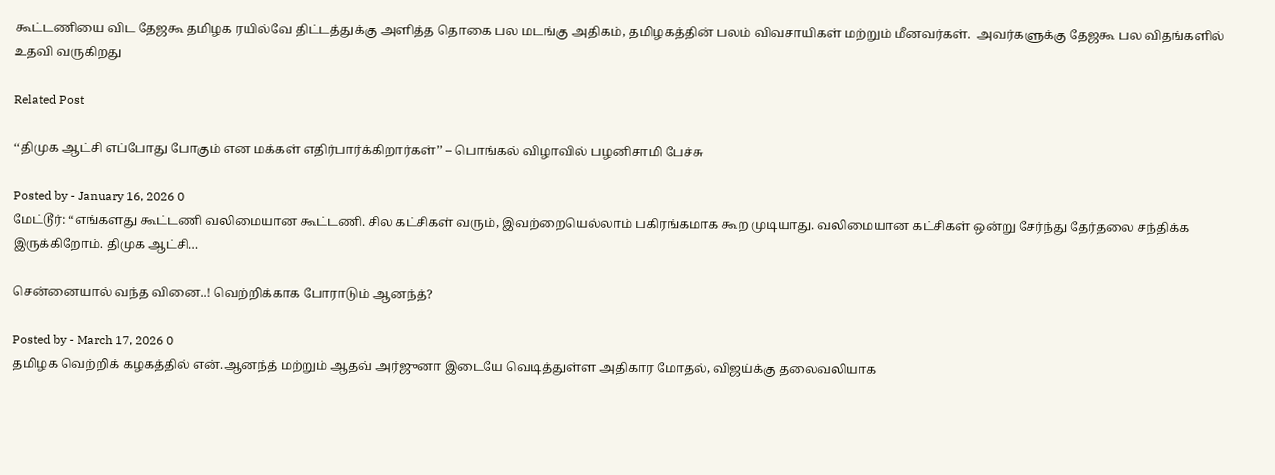கூட்டணியை விட தேஜகூ தமிழக ரயில்வே திட்டத்துக்கு அளித்த தொகை பல மடங்கு அதிகம், தமிழகத்தின் பலம் விவசாயிகள் மற்றும் மீனவர்கள்.  அவர்களுக்கு தேஜகூ பல விதங்களில் உதவி வருகிறது

Related Post

‘‘திமுக ஆட்சி எப்போது போகும் என மக்கள் எதிர்பார்க்கிறார்கள்’’ – பொங்கல் விழாவில் பழனிசாமி பேச்சு

Posted by - January 16, 2026 0
மேட்டூர்: “எங்களது கூட்டணி வலிமையான கூட்டணி. சில கட்சிகள் வரும், இவற்றையெல்லாம் பகிரங்கமாக கூற முடியாது. வலிமையான கட்சிகள் ஒன்று சேர்ந்து தேர்தலை சந்திக்க இருக்கிறோம். திமுக ஆட்சி…

சென்னையால் வந்த வினை..! வெற்றிக்காக போராடும் ஆனந்த்?

Posted by - March 17, 2026 0
தமிழக வெற்றிக் கழகத்தில் என்.ஆனந்த் மற்றும் ஆதவ் அர்ஜுனா இடையே வெடித்துள்ள அதிகார மோதல், விஜய்க்கு தலைவலியாக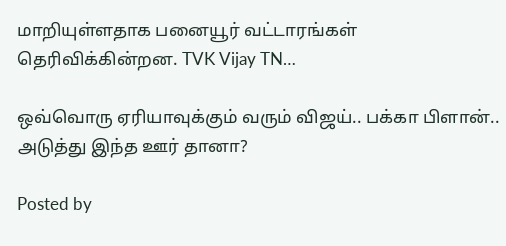மாறியுள்ளதாக பனையூர் வட்டாரங்கள் தெரிவிக்கின்றன. TVK Vijay TN…

ஒவ்வொரு ஏரியாவுக்கும் வரும் விஜய்.. பக்கா பிளான்.. அடுத்து இந்த ஊர் தானா?

Posted by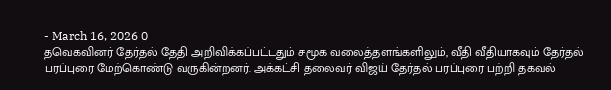- March 16, 2026 0
தவெகவினர் தேர்தல் தேதி அறிவிக்கப்பட்டதும் சமூக வலைத்தளங்களிலும், வீதி வீதியாகவும் தேர்தல் பரப்புரை மேற்கொண்டு வருகின்றனர். அக்கட்சி தலைவர் விஜய் தேர்தல் பரப்புரை பற்றி தகவல்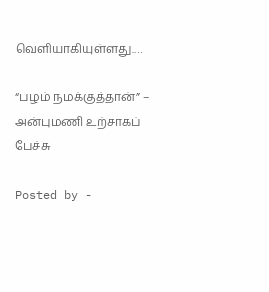வெளியாகியுள்ளது.…

“பழம் நமக்குத்தான்” – அன்புமணி உற்சாகப் பேச்சு

Posted by -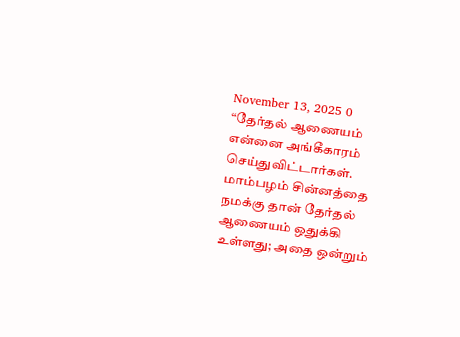November 13, 2025 0
“தேர்தல் ஆணையம் என்னை அங்கீகாரம் செய்துவிட்டார்கள். மாம்பழம் சின்னத்தை நமக்கு தான் தேர்தல் ஆணையம் ஒதுக்கி உள்ளது; அதை ஒன்றும்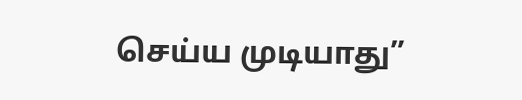செய்ய முடியாது”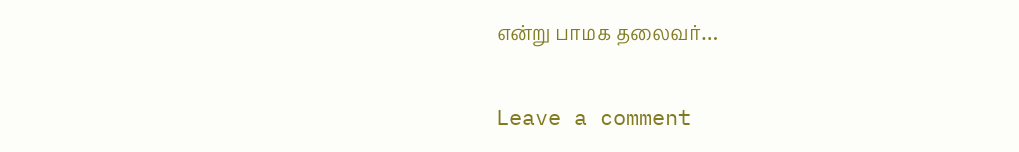என்று பாமக தலைவர்…

Leave a comment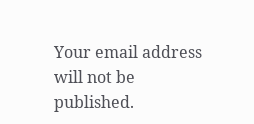Your email address will not be published.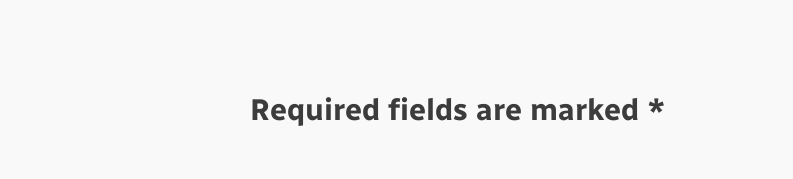Required fields are marked *